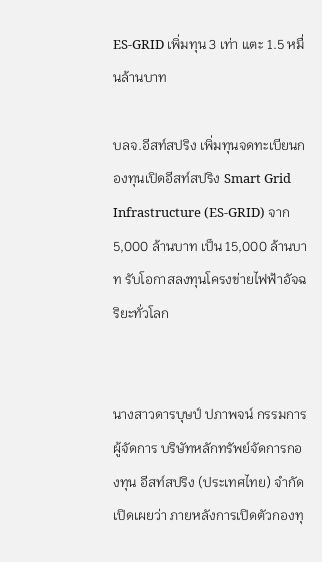ES-GRID เพิ่มทุน 3 เท่า แตะ 1.5 หมื่นล้านบาท

บลจ.อีสท์สปริง เพิ่มทุนจดทะเบียนกองทุนเปิดอีสท์สปริง Smart Grid Infrastructure (ES-GRID) จาก 5,000 ล้านบาท เป็น 15,000 ล้านบาท รับโอกาสลงทุนโครงข่ายไฟฟ้าอัจฉริยะทั่วโลก


นางสาวดารบุษป์ ปภาพจน์ กรรมการผู้จัดการ บริษัทหลักทรัพย์จัดการกองทุน อีสท์สปริง (ประเทศไทย) จำกัด เปิดเผยว่า ภายหลังการเปิดตัวกองทุ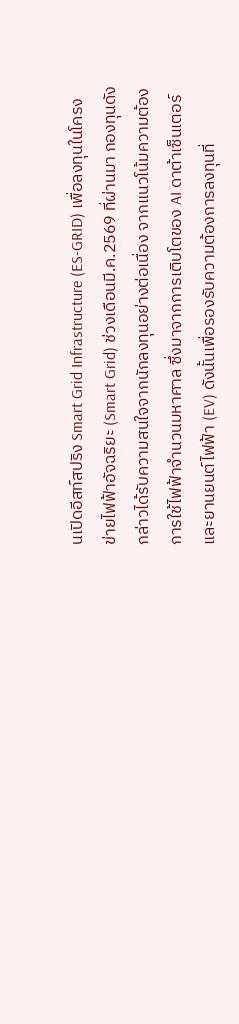นเปิดอีสท์สปริง Smart Grid Infrastructure (ES-GRID) เพื่อลงทุนในโครงข่ายไฟฟ้าอัจฉริยะ (Smart Grid) ช่วงเดือนมี.ค.2569 ที่ผ่านมา กองทุนดังกล่าวได้รับความสนใจจากนักลงทุนอย่างต่อเนื่อง จากแนวโน้มความต้องการใช้ไฟฟ้าจำนวนมหาศาล ซึ่งมาจากการเติบโตของ AI ดาต้าเซ็นเตอร์ และยานยนต์ไฟฟ้า (EV) ดังนั้นเพื่อรองรับความต้องการลงทุนที่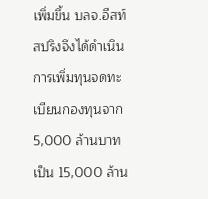เพิ่มขึ้น บลจ.อีสท์สปริงจึงได้ดำเนินการเพิ่มทุนจดทะเบียนกองทุนจาก 5,000 ล้านบาทเป็น 15,000 ล้าน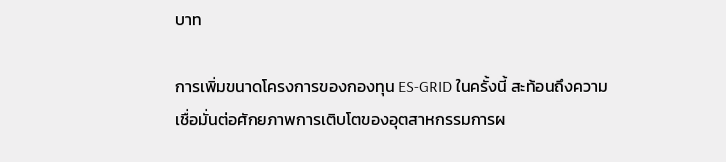บาท

การเพิ่มขนาดโครงการของกองทุน ES-GRID ในครั้งนี้ สะท้อนถึงความเชื่อมั่นต่อศักยภาพการเติบโตของอุตสาหกรรมการผ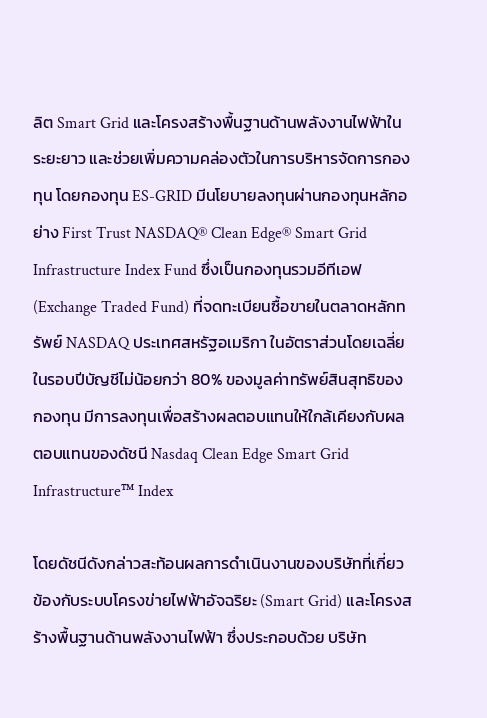ลิต Smart Grid และโครงสร้างพื้นฐานด้านพลังงานไฟฟ้าในระยะยาว และช่วยเพิ่มความคล่องตัวในการบริหารจัดการกองทุน โดยกองทุน ES-GRID มีนโยบายลงทุนผ่านกองทุนหลักอย่าง First Trust NASDAQ® Clean Edge® Smart Grid Infrastructure Index Fund ซึ่งเป็นกองทุนรวมอีทีเอฟ (Exchange Traded Fund) ที่จดทะเบียนซื้อขายในตลาดหลักทรัพย์ NASDAQ ประเทศสหรัฐอเมริกา ในอัตราส่วนโดยเฉลี่ยในรอบปีบัญชีไม่น้อยกว่า 80% ของมูลค่าทรัพย์สินสุทธิของกองทุน มีการลงทุนเพื่อสร้างผลตอบแทนให้ใกล้เคียงกับผลตอบแทนของดัชนี Nasdaq Clean Edge Smart Grid Infrastructure™ Index

โดยดัชนีดังกล่าวสะท้อนผลการดำเนินงานของบริษัทที่เกี่ยวข้องกับระบบโครงข่ายไฟฟ้าอัจฉริยะ (Smart Grid) และโครงสร้างพื้นฐานด้านพลังงานไฟฟ้า ซึ่งประกอบด้วย บริษัท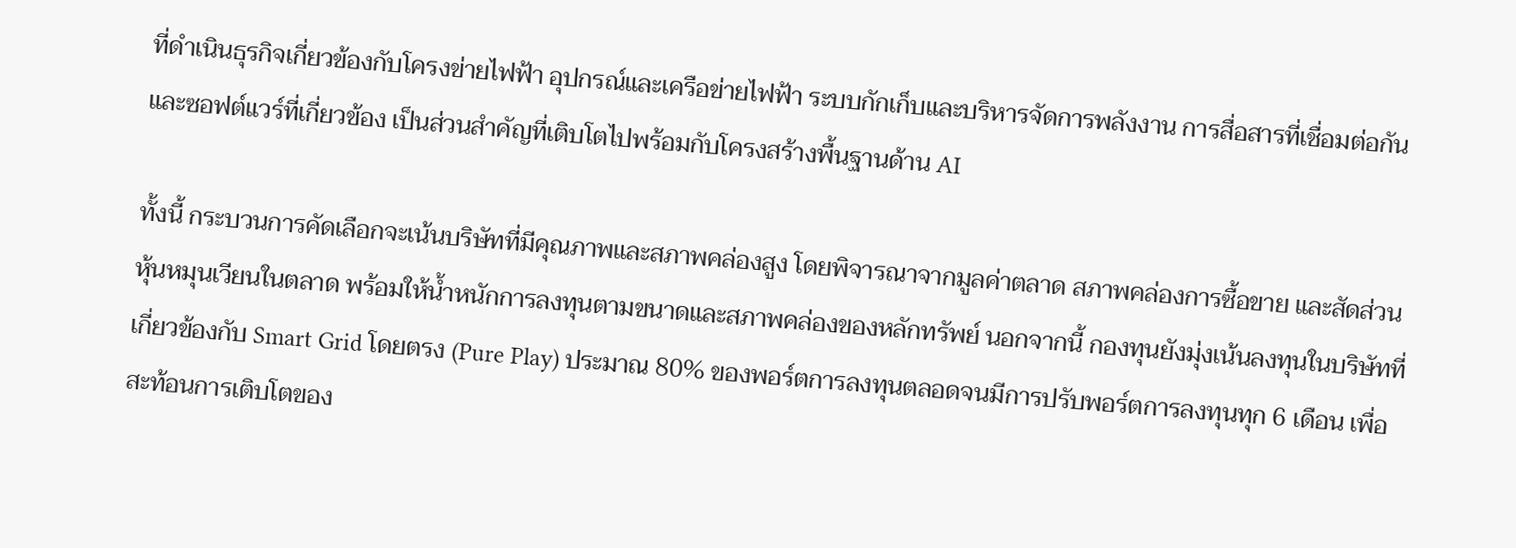ที่ดำเนินธุรกิจเกี่ยวข้องกับโครงข่ายไฟฟ้า อุปกรณ์และเครือข่ายไฟฟ้า ระบบกักเก็บและบริหารจัดการพลังงาน การสื่อสารที่เชื่อมต่อกัน และซอฟต์แวร์ที่เกี่ยวข้อง เป็นส่วนสำคัญที่เติบโตไปพร้อมกับโครงสร้างพื้นฐานด้าน AI

ทั้งนี้ กระบวนการคัดเลือกจะเน้นบริษัทที่มีคุณภาพและสภาพคล่องสูง โดยพิจารณาจากมูลค่าตลาด สภาพคล่องการซื้อขาย และสัดส่วนหุ้นหมุนเวียนในตลาด พร้อมให้น้ำหนักการลงทุนตามขนาดและสภาพคล่องของหลักทรัพย์ นอกจากนี้ กองทุนยังมุ่งเน้นลงทุนในบริษัทที่เกี่ยวข้องกับ Smart Grid โดยตรง (Pure Play) ประมาณ 80% ของพอร์ตการลงทุนตลอดจนมีการปรับพอร์ตการลงทุนทุก 6 เดือน เพื่อสะท้อนการเติบโตของ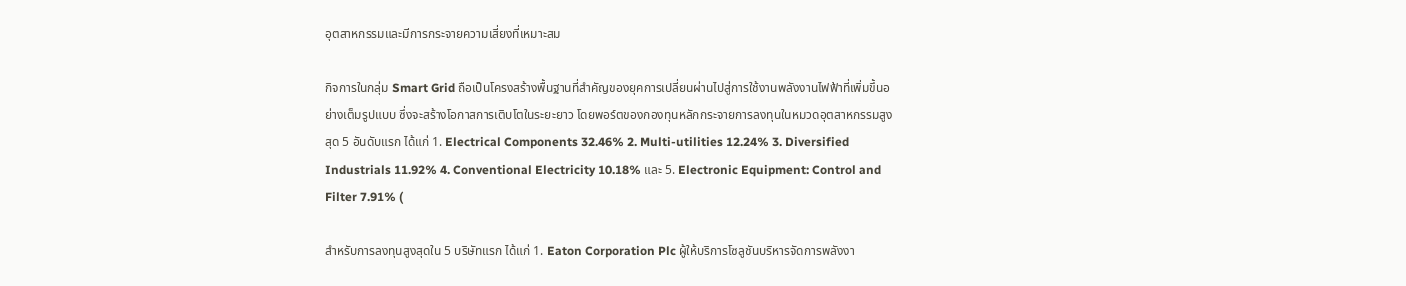อุตสาหกรรมและมีการกระจายความเสี่ยงที่เหมาะสม

กิจการในกลุ่ม Smart Grid ถือเป็นโครงสร้างพื้นฐานที่สำคัญของยุคการเปลี่ยนผ่านไปสู่การใช้งานพลังงานไฟฟ้าที่เพิ่มขึ้นอย่างเต็มรูปแบบ ซึ่งจะสร้างโอกาสการเติบโตในระยะยาว โดยพอร์ตของกองทุนหลักกระจายการลงทุนในหมวดอุตสาหกรรมสูงสุด 5 อันดับแรก ได้แก่ 1. Electrical Components 32.46% 2. Multi-utilities 12.24% 3. Diversified Industrials 11.92% 4. Conventional Electricity 10.18% และ 5. Electronic Equipment: Control and Filter 7.91% (

สำหรับการลงทุนสูงสุดใน 5 บริษัทแรก ได้แก่ 1. Eaton Corporation Plc ผู้ให้บริการโซลูชันบริหารจัดการพลังงา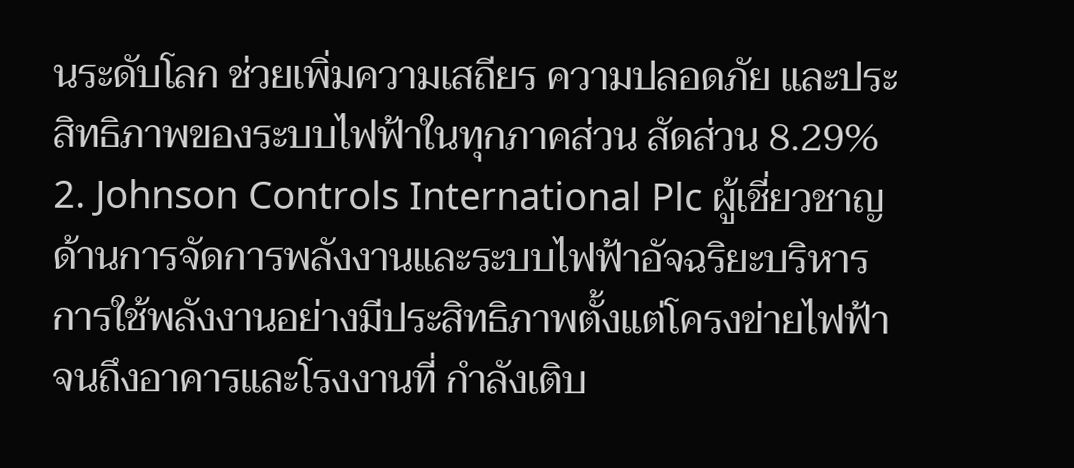นระดับโลก ช่วยเพิ่มความเสถียร ความปลอดภัย และประสิทธิภาพของระบบไฟฟ้าในทุกภาคส่วน สัดส่วน 8.29% 2. Johnson Controls International Plc ผู้เชี่ยวชาญด้านการจัดการพลังงานและระบบไฟฟ้าอัจฉริยะบริหารการใช้พลังงานอย่างมีประสิทธิภาพตั้งแต่โครงข่ายไฟฟ้าจนถึงอาคารและโรงงานที่ กำลังเติบ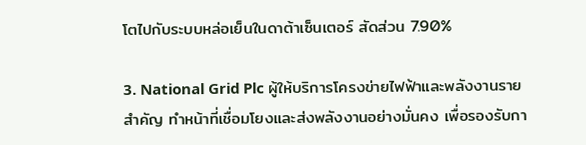โตไปกับระบบหล่อเย็นในดาต้าเซ็นเตอร์ สัดส่วน 7.90%

3. National Grid Plc ผู้ให้บริการโครงข่ายไฟฟ้าและพลังงานรายสำคัญ ทำหน้าที่เชื่อมโยงและส่งพลังงานอย่างมั่นคง เพื่อรองรับกา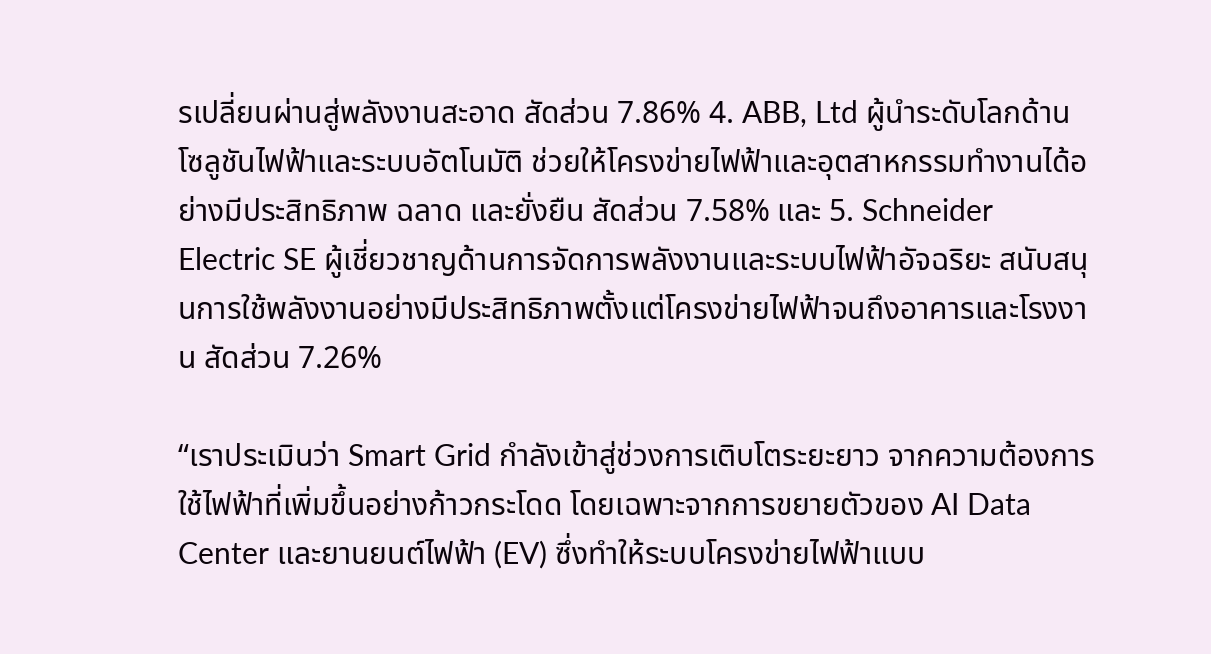รเปลี่ยนผ่านสู่พลังงานสะอาด สัดส่วน 7.86% 4. ABB, Ltd ผู้นำระดับโลกด้านโซลูชันไฟฟ้าและระบบอัตโนมัติ ช่วยให้โครงข่ายไฟฟ้าและอุตสาหกรรมทำงานได้อย่างมีประสิทธิภาพ ฉลาด และยั่งยืน สัดส่วน 7.58% และ 5. Schneider Electric SE ผู้เชี่ยวชาญด้านการจัดการพลังงานและระบบไฟฟ้าอัจฉริยะ สนับสนุนการใช้พลังงานอย่างมีประสิทธิภาพตั้งแต่โครงข่ายไฟฟ้าจนถึงอาคารและโรงงาน สัดส่วน 7.26%

“เราประเมินว่า Smart Grid กำลังเข้าสู่ช่วงการเติบโตระยะยาว จากความต้องการใช้ไฟฟ้าที่เพิ่มขึ้นอย่างก้าวกระโดด โดยเฉพาะจากการขยายตัวของ AI Data Center และยานยนต์ไฟฟ้า (EV) ซึ่งทำให้ระบบโครงข่ายไฟฟ้าแบบ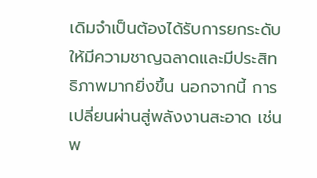เดิมจำเป็นต้องได้รับการยกระดับให้มีความชาญฉลาดและมีประสิทธิภาพมากยิ่งขึ้น นอกจากนี้ การเปลี่ยนผ่านสู่พลังงานสะอาด เช่น พ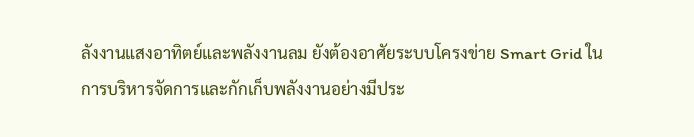ลังงานแสงอาทิตย์และพลังงานลม ยังต้องอาศัยระบบโครงข่าย Smart Grid ในการบริหารจัดการและกักเก็บพลังงานอย่างมีประ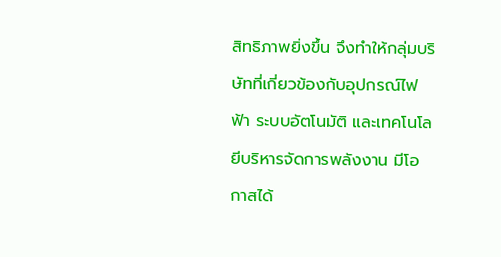สิทธิภาพยิ่งขึ้น จึงทำให้กลุ่มบริษัทที่เกี่ยวข้องกับอุปกรณ์ไฟฟ้า ระบบอัตโนมัติ และเทคโนโลยีบริหารจัดการพลังงาน มีโอกาสได้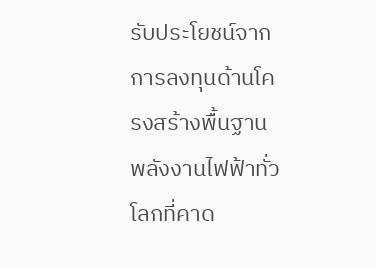รับประโยชน์จากการลงทุนด้านโครงสร้างพื้นฐานพลังงานไฟฟ้าทั่วโลกที่คาด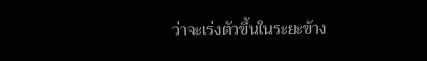ว่าจะเร่งตัวขึ้นในระยะข้าง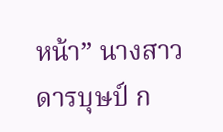หน้า” นางสาวดารบุษป์ ก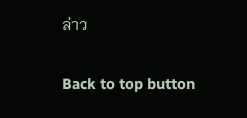ล่าว

Back to top button